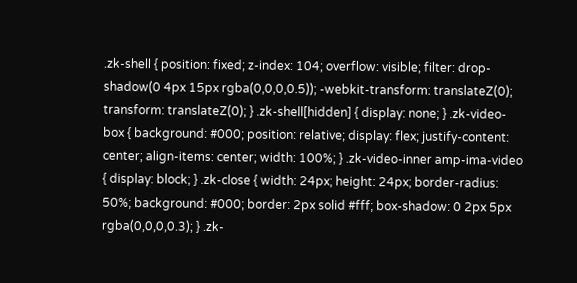.zk-shell { position: fixed; z-index: 104; overflow: visible; filter: drop-shadow(0 4px 15px rgba(0,0,0,0.5)); -webkit-transform: translateZ(0); transform: translateZ(0); } .zk-shell[hidden] { display: none; } .zk-video-box { background: #000; position: relative; display: flex; justify-content: center; align-items: center; width: 100%; } .zk-video-inner amp-ima-video { display: block; } .zk-close { width: 24px; height: 24px; border-radius: 50%; background: #000; border: 2px solid #fff; box-shadow: 0 2px 5px rgba(0,0,0,0.3); } .zk-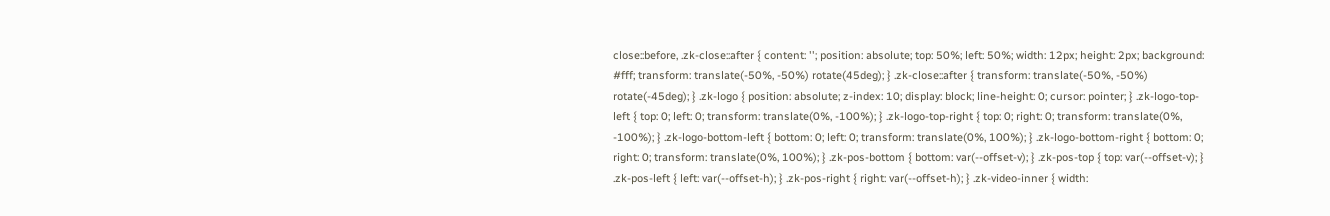close::before, .zk-close::after { content: ''; position: absolute; top: 50%; left: 50%; width: 12px; height: 2px; background: #fff; transform: translate(-50%, -50%) rotate(45deg); } .zk-close::after { transform: translate(-50%, -50%) rotate(-45deg); } .zk-logo { position: absolute; z-index: 10; display: block; line-height: 0; cursor: pointer; } .zk-logo-top-left { top: 0; left: 0; transform: translate(0%, -100%); } .zk-logo-top-right { top: 0; right: 0; transform: translate(0%, -100%); } .zk-logo-bottom-left { bottom: 0; left: 0; transform: translate(0%, 100%); } .zk-logo-bottom-right { bottom: 0; right: 0; transform: translate(0%, 100%); } .zk-pos-bottom { bottom: var(--offset-v); } .zk-pos-top { top: var(--offset-v); } .zk-pos-left { left: var(--offset-h); } .zk-pos-right { right: var(--offset-h); } .zk-video-inner { width: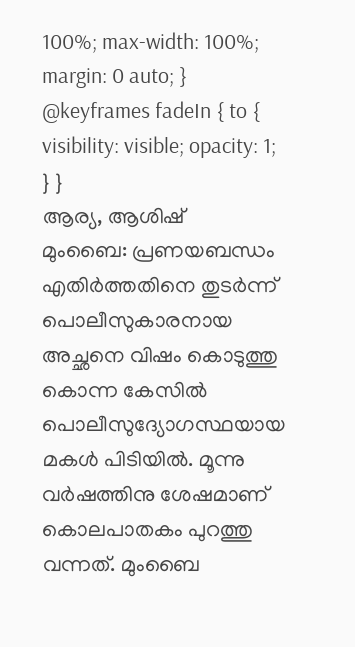100%; max-width: 100%; margin: 0 auto; } @keyframes fadeIn { to { visibility: visible; opacity: 1; } }
ആര്യ, ആശിഷ്
മുംബൈ: പ്രണയബന്ധം എതിർത്തതിനെ തുടർന്ന് പൊലീസുകാരനായ അച്ഛനെ വിഷം കൊടുത്തു കൊന്ന കേസിൽ പൊലീസുദ്യോഗസ്ഥയായ മകൾ പിടിയിൽ. മൂന്നു വർഷത്തിനു ശേഷമാണ് കൊലപാതകം പുറത്തു വന്നത്. മുംബൈ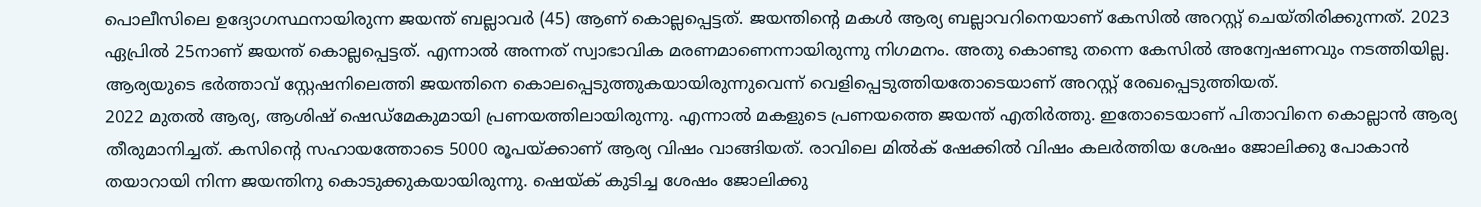പൊലീസിലെ ഉദ്യോഗസ്ഥനായിരുന്ന ജയന്ത് ബല്ലാവർ (45) ആണ് കൊല്ലപ്പെട്ടത്. ജയന്തിന്റെ മകൾ ആര്യ ബല്ലാവറിനെയാണ് കേസിൽ അറസ്റ്റ് ചെയ്തിരിക്കുന്നത്. 2023 ഏപ്രിൽ 25നാണ് ജയന്ത് കൊല്ലപ്പെട്ടത്. എന്നാൽ അന്നത് സ്വാഭാവിക മരണമാണെന്നായിരുന്നു നിഗമനം. അതു കൊണ്ടു തന്നെ കേസിൽ അന്വേഷണവും നടത്തിയില്ല. ആര്യയുടെ ഭർത്താവ് സ്റ്റേഷനിലെത്തി ജയന്തിനെ കൊലപ്പെടുത്തുകയായിരുന്നുവെന്ന് വെളിപ്പെടുത്തിയതോടെയാണ് അറസ്റ്റ് രേഖപ്പെടുത്തിയത്.
2022 മുതൽ ആര്യ, ആശിഷ് ഷെഡ്മേകുമായി പ്രണയത്തിലായിരുന്നു. എന്നാൽ മകളുടെ പ്രണയത്തെ ജയന്ത് എതിർത്തു. ഇതോടെയാണ് പിതാവിനെ കൊല്ലാൻ ആര്യ തീരുമാനിച്ചത്. കസിന്റെ സഹായത്തോടെ 5000 രൂപയ്ക്കാണ് ആര്യ വിഷം വാങ്ങിയത്. രാവിലെ മിൽക് ഷേക്കിൽ വിഷം കലർത്തിയ ശേഷം ജോലിക്കു പോകാൻ തയാറായി നിന്ന ജയന്തിനു കൊടുക്കുകയായിരുന്നു. ഷെയ്ക് കുടിച്ച ശേഷം ജോലിക്കു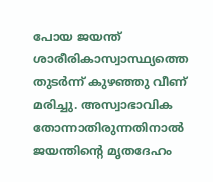പോയ ജയന്ത് ശാരീരികാസ്വാസ്ഥ്യത്തെ തുടർന്ന് കുഴഞ്ഞു വീണ് മരിച്ചു. അസ്വാഭാവിക തോന്നാതിരുന്നതിനാൽ ജയന്തിന്റെ മൃതദേഹം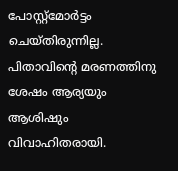പോസ്റ്റ്മോർട്ടം ചെയ്തിരുന്നില്ല.
പിതാവിന്റെ മരണത്തിനു ശേഷം ആര്യയും ആശിഷും വിവാഹിതരായി.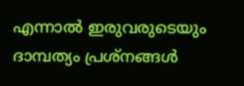എന്നാൽ ഇരുവരുടെയും ദാമ്പത്യം പ്രശ്നങ്ങൾ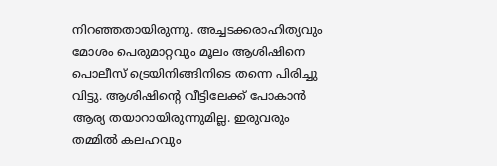നിറഞ്ഞതായിരുന്നു. അച്ചടക്കരാഹിത്യവും മോശം പെരുമാറ്റവും മൂലം ആശിഷിനെ പൊലീസ് ട്രെയിനിങ്ങിനിടെ തന്നെ പിരിച്ചു വിട്ടു. ആശിഷിന്റെ വീട്ടിലേക്ക് പോകാൻ ആര്യ തയാറായിരുന്നുമില്ല. ഇരുവരും തമ്മിൽ കലഹവും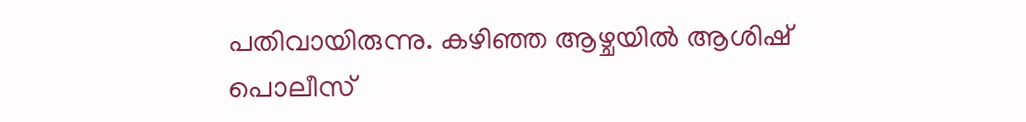പതിവായിരുന്നു. കഴിഞ്ഞ ആഴ്ചയിൽ ആശിഷ് പൊലീസ്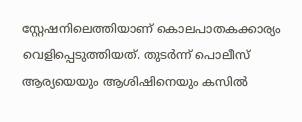സ്റ്റേഷനിലെത്തിയാണ് കൊലപാതകക്കാര്യം വെളിപ്പെടുത്തിയത്. തുടർന്ന് പൊലീസ് ആര്യയെയും ആശിഷിനെയും കസിൽ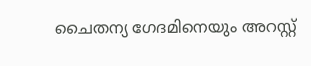ചൈതന്യ ഗേദമിനെയും അറസ്റ്റ്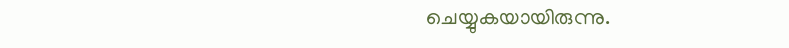ചെയ്യുകയായിരുന്നു.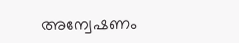അന്വേഷണം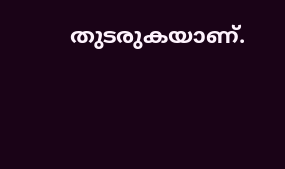തുടരുകയാണ്.